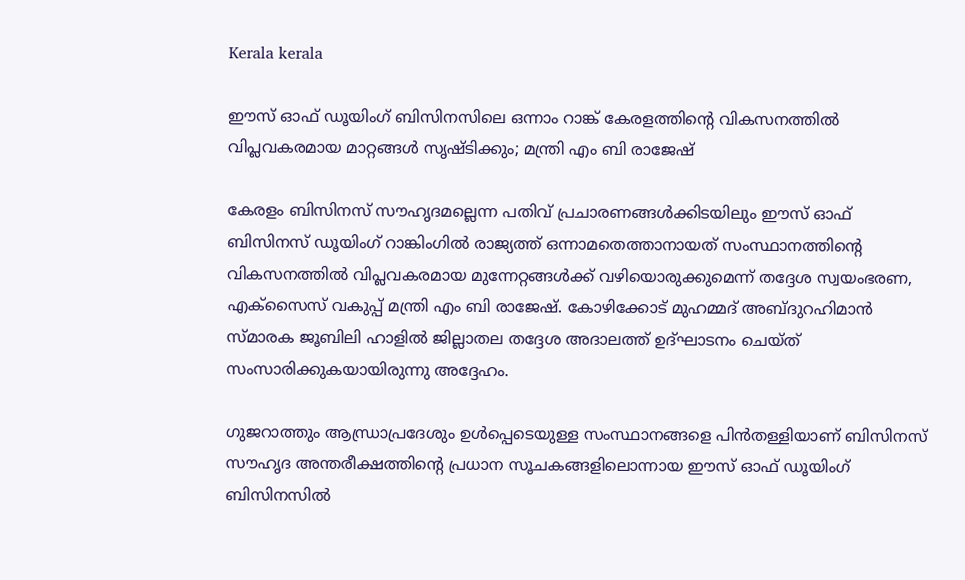Kerala kerala

ഈസ് ഓഫ് ഡൂയിംഗ് ബിസിനസിലെ ഒന്നാം റാങ്ക് കേരളത്തിന്റെ വികസനത്തില്‍ വിപ്ലവകരമായ മാറ്റങ്ങള്‍ സൃഷ്ടിക്കും; മന്ത്രി എം ബി രാജേഷ്

കേരളം ബിസിനസ് സൗഹൃദമല്ലെന്ന പതിവ് പ്രചാരണങ്ങള്‍ക്കിടയിലും ഈസ് ഓഫ് ബിസിനസ് ഡൂയിംഗ് റാങ്കിംഗില്‍ രാജ്യത്ത് ഒന്നാമതെത്താനായത് സംസ്ഥാനത്തിന്റെ
വികസനത്തില്‍ വിപ്ലവകരമായ മുന്നേറ്റങ്ങള്‍ക്ക് വഴിയൊരുക്കുമെന്ന് തദ്ദേശ സ്വയംഭരണ, എക്സൈസ് വകുപ്പ് മന്ത്രി എം ബി രാജേഷ്. കോഴിക്കോട് മുഹമ്മദ് അബ്ദുറഹിമാന്‍ സ്മാരക ജൂബിലി ഹാളില്‍ ജില്ലാതല തദ്ദേശ അദാലത്ത് ഉദ്ഘാടനം ചെയ്ത് സംസാരിക്കുകയായിരുന്നു അദ്ദേഹം.

ഗുജറാത്തും ആന്ധ്രാപ്രദേശും ഉള്‍പ്പെടെയുള്ള സംസ്ഥാനങ്ങളെ പിന്‍തള്ളിയാണ് ബിസിനസ് സൗഹൃദ അന്തരീക്ഷത്തിന്റെ പ്രധാന സൂചകങ്ങളിലൊന്നായ ഈസ് ഓഫ് ഡൂയിംഗ് ബിസിനസില്‍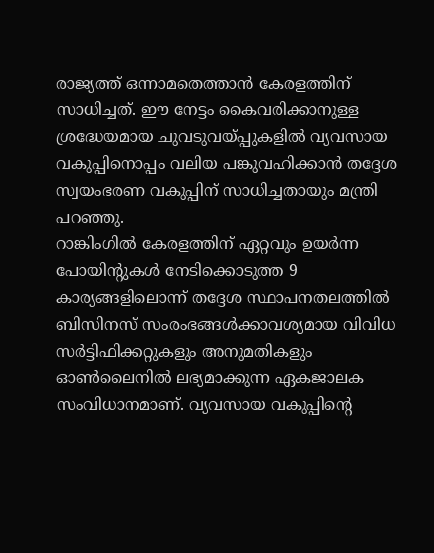രാജ്യത്ത് ഒന്നാമതെത്താന്‍ കേരളത്തിന് സാധിച്ചത്. ഈ നേട്ടം കൈവരിക്കാനുള്ള ശ്രദ്ധേയമായ ചുവടുവയ്പ്പുകളില്‍ വ്യവസായ വകുപ്പിനൊപ്പം വലിയ പങ്കുവഹിക്കാന്‍ തദ്ദേശ സ്വയംഭരണ വകുപ്പിന് സാധിച്ചതായും മന്ത്രി പറഞ്ഞു.
റാങ്കിംഗില്‍ കേരളത്തിന് ഏറ്റവും ഉയര്‍ന്ന പോയിന്റുകള്‍ നേടിക്കൊടുത്ത 9 കാര്യങ്ങളിലൊന്ന് തദ്ദേശ സ്ഥാപനതലത്തില്‍ ബിസിനസ് സംരംഭങ്ങള്‍ക്കാവശ്യമായ വിവിധ സര്‍ട്ടിഫിക്കറ്റുകളും അനുമതികളും ഓണ്‍ലൈനില്‍ ലഭ്യമാക്കുന്ന ഏകജാലക സംവിധാനമാണ്. വ്യവസായ വകുപ്പിന്റെ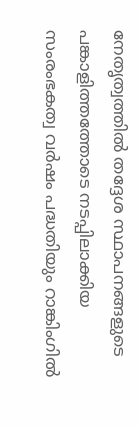നേതൃത്വത്തില്‍ തദ്ദേശ സ്ഥാപനങ്ങളുടെ പങ്കാളിത്തത്തോടെ നടപ്പിലാക്കിയ സംരംഭകത്വ വര്‍ഷം പദ്ധതിയും റാങ്കിംഗില്‍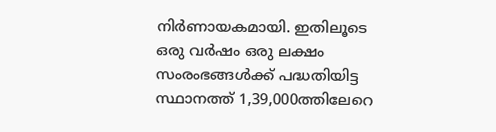നിര്‍ണായകമായി. ഇതിലൂടെ ഒരു വര്‍ഷം ഒരു ലക്ഷം സംരംഭങ്ങള്‍ക്ക് പദ്ധതിയിട്ട സ്ഥാനത്ത് 1,39,000ത്തിലേറെ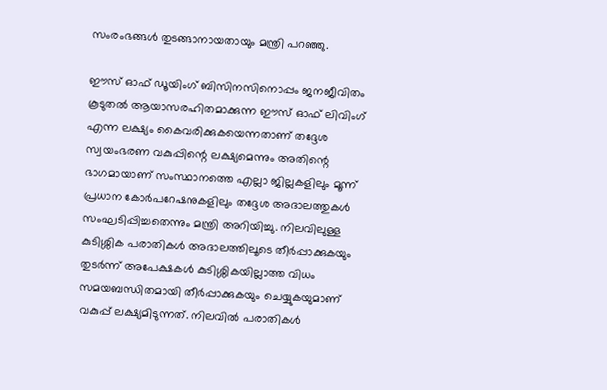സംരംഭങ്ങള്‍ തുടങ്ങാനായതായും മന്ത്രി പറഞ്ഞു.

ഈസ് ഓഫ് ഡൂയിംഗ് ബിസിനസിനൊപ്പം ജനജീവിതം കൂടുതല്‍ ആയാസരഹിതമാക്കുന്ന ഈസ് ഓഫ് ലിവിംഗ് എന്ന ലക്ഷ്യം കൈവരിക്കുകയെന്നതാണ് തദ്ദേശ സ്വയംഭരണ വകുപ്പിന്റെ ലക്ഷ്യമെന്നും അതിന്റെ ഭാഗമായാണ് സംസ്ഥാനത്തെ എല്ലാ ജില്ലകളിലും മൂന്ന് പ്രധാന കോര്‍പറേഷനുകളിലും തദ്ദേശ അദാലത്തുകള്‍ സംഘടിപ്പിച്ചതെന്നും മന്ത്രി അറിയിച്ചു. നിലവിലുള്ള കുടിശ്ശിക പരാതികള്‍ അദാലത്തിലൂടെ തീര്‍പ്പാക്കുകയും തുടര്‍ന്ന് അപേക്ഷകള്‍ കുടിശ്ശികയില്ലാത്ത വിധം സമയബന്ധിതമായി തീര്‍പ്പാക്കുകയും ചെയ്യുകയുമാണ് വകുപ്പ് ലക്ഷ്യമിടുന്നത്. നിലവില്‍ പരാതികള്‍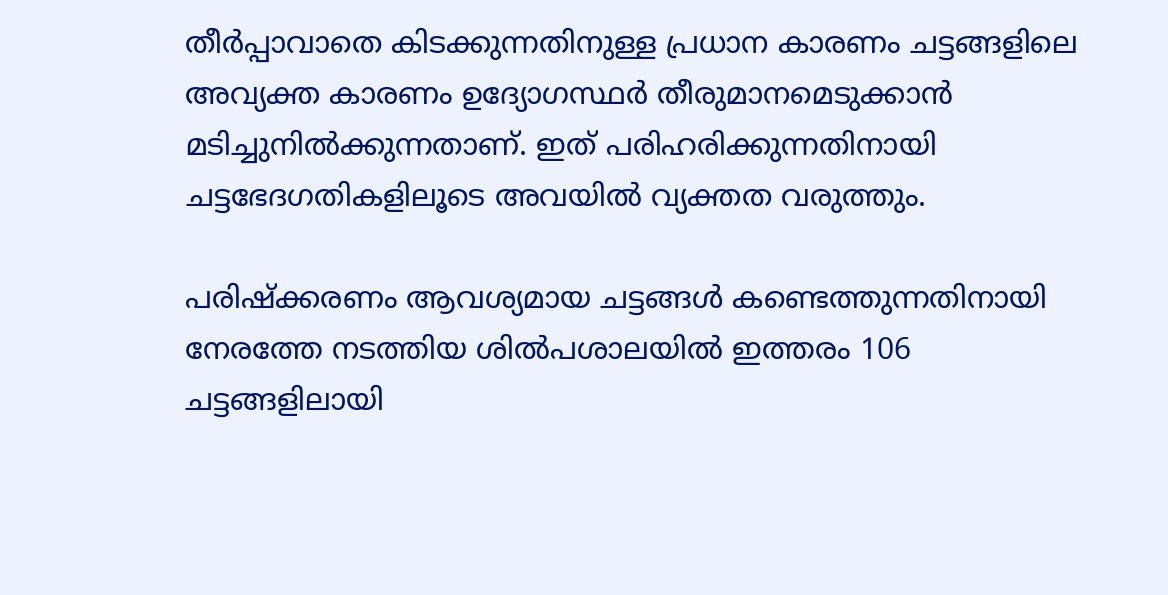തീര്‍പ്പാവാതെ കിടക്കുന്നതിനുള്ള പ്രധാന കാരണം ചട്ടങ്ങളിലെ അവ്യക്ത കാരണം ഉദ്യോഗസ്ഥര്‍ തീരുമാനമെടുക്കാന്‍ മടിച്ചുനില്‍ക്കുന്നതാണ്. ഇത് പരിഹരിക്കുന്നതിനായി ചട്ടഭേദഗതികളിലൂടെ അവയില്‍ വ്യക്തത വരുത്തും.

പരിഷ്‌ക്കരണം ആവശ്യമായ ചട്ടങ്ങള്‍ കണ്ടെത്തുന്നതിനായി നേരത്തേ നടത്തിയ ശില്‍പശാലയില്‍ ഇത്തരം 106 ചട്ടങ്ങളിലായി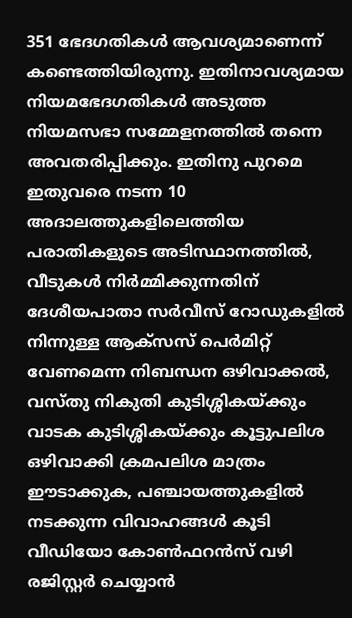351 ഭേദഗതികള്‍ ആവശ്യമാണെന്ന് കണ്ടെത്തിയിരുന്നു. ഇതിനാവശ്യമായ നിയമഭേദഗതികള്‍ അടുത്ത നിയമസഭാ സമ്മേളനത്തില്‍ തന്നെ അവതരിപ്പിക്കും. ഇതിനു പുറമെ ഇതുവരെ നടന്ന 10 അദാലത്തുകളിലെത്തിയ പരാതികളുടെ അടിസ്ഥാനത്തില്‍, വീടുകള്‍ നിര്‍മ്മിക്കുന്നതിന് ദേശീയപാതാ സര്‍വീസ് റോഡുകളില്‍ നിന്നുള്ള ആക്സസ് പെര്‍മിറ്റ് വേണമെന്ന നിബന്ധന ഒഴിവാക്കല്‍, വസ്തു നികുതി കുടിശ്ശികയ്ക്കും വാടക കുടിശ്ശികയ്ക്കും കൂട്ടുപലിശ ഒഴിവാക്കി ക്രമപലിശ മാത്രം ഈടാക്കുക, പഞ്ചായത്തുകളില്‍ നടക്കുന്ന വിവാഹങ്ങള്‍ കൂടി വീഡിയോ കോണ്‍ഫറന്‍സ് വഴി രജിസ്റ്റര്‍ ചെയ്യാന്‍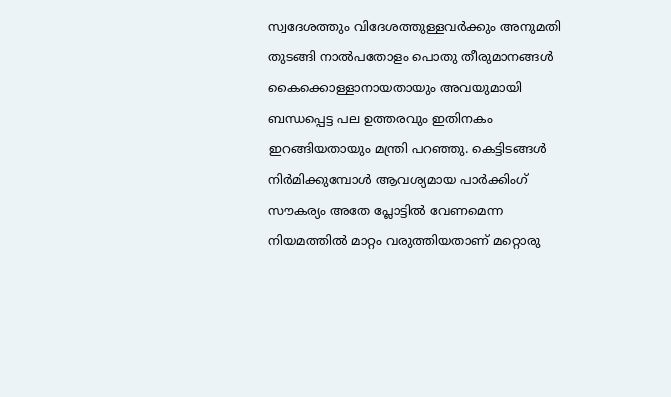സ്വദേശത്തും വിദേശത്തുള്ളവര്‍ക്കും അനുമതി തുടങ്ങി നാല്‍പതോളം പൊതു തീരുമാനങ്ങള്‍ കൈക്കൊള്ളാനായതായും അവയുമായി ബന്ധപ്പെട്ട പല ഉത്തരവും ഇതിനകം ഇറങ്ങിയതായും മന്ത്രി പറഞ്ഞു. കെട്ടിടങ്ങള്‍ നിര്‍മിക്കുമ്പോള്‍ ആവശ്യമായ പാര്‍ക്കിംഗ് സൗകര്യം അതേ പ്ലോട്ടില്‍ വേണമെന്ന നിയമത്തില്‍ മാറ്റം വരുത്തിയതാണ് മറ്റൊരു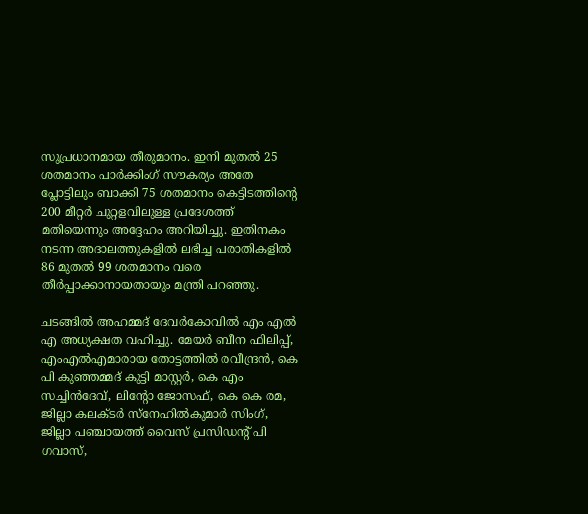സുപ്രധാനമായ തീരുമാനം. ഇനി മുതല്‍ 25 ശതമാനം പാര്‍ക്കിംഗ് സൗകര്യം അതേ പ്ലോട്ടിലും ബാക്കി 75 ശതമാനം കെട്ടിടത്തിന്റെ 200 മീറ്റര്‍ ചുറ്റളവിലുള്ള പ്രദേശത്ത് മതിയെന്നും അദ്ദേഹം അറിയിച്ചു. ഇതിനകം നടന്ന അദാലത്തുകളില്‍ ലഭിച്ച പരാതികളില്‍ 86 മുതല്‍ 99 ശതമാനം വരെ തീര്‍പ്പാക്കാനായതായും മന്ത്രി പറഞ്ഞു.

ചടങ്ങില്‍ അഹമ്മദ് ദേവര്‍കോവില്‍ എം എല്‍ എ അധ്യക്ഷത വഹിച്ചു. മേയര്‍ ബീന ഫിലിപ്പ്, എംഎല്‍എമാരായ തോട്ടത്തില്‍ രവീന്ദ്രന്‍, കെ പി കുഞ്ഞമ്മദ് കുട്ടി മാസ്റ്റര്‍, കെ എം സച്ചിന്‍ദേവ്, ലിന്റോ ജോസഫ്, കെ കെ രമ, ജില്ലാ കലക്ടര്‍ സ്നേഹില്‍കുമാര്‍ സിംഗ്, ജില്ലാ പഞ്ചായത്ത് വൈസ് പ്രസിഡന്റ് പി ഗവാസ്,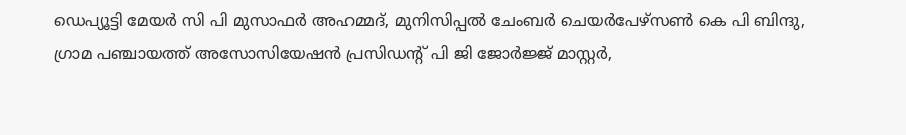ഡെപ്യൂട്ടി മേയര്‍ സി പി മുസാഫര്‍ അഹമ്മദ്, മുനിസിപ്പല്‍ ചേംബര്‍ ചെയര്‍പേഴ്സണ്‍ കെ പി ബിന്ദു, ഗ്രാമ പഞ്ചായത്ത് അസോസിയേഷന്‍ പ്രസിഡന്റ് പി ജി ജോര്‍ജ്ജ് മാസ്റ്റര്‍,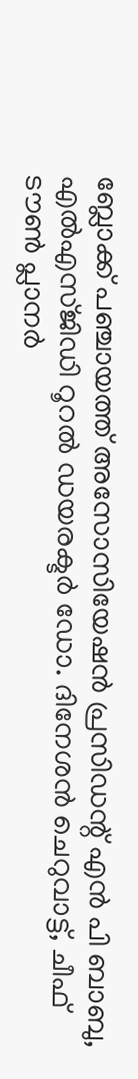ബ്ലോക്ക് പഞ്ചായത്ത് അസോസിയേഷന്‍ പ്രസിഡന്റ് എന്‍ പി ബാബു, എല്‍എസ്ജിഡി റൂറല്‍ ഡയരക്ടര്‍ ഡോ. ദിനേശന്‍ ചെറുവാട്ട്, ചീഫ് ടൗണ്‍ പ്ലാനര്‍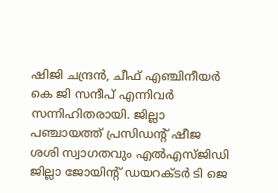ഷിജി ചന്ദ്രന്‍, ചീഫ് എഞ്ചിനീയര്‍ കെ ജി സന്ദീപ് എന്നിവര്‍ സന്നിഹിതരായി. ജില്ലാ പഞ്ചായത്ത് പ്രസിഡന്റ് ഷീജ ശശി സ്വാഗതവും എല്‍എസ്ജിഡി ജില്ലാ ജോയിന്റ് ഡയറക്ടര്‍ ടി ജെ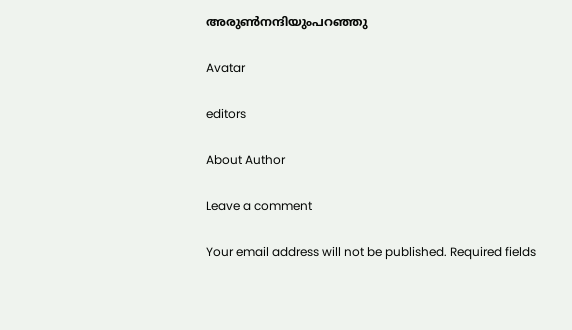അരുണ്‍നന്ദിയുംപറഞ്ഞു

Avatar

editors

About Author

Leave a comment

Your email address will not be published. Required fields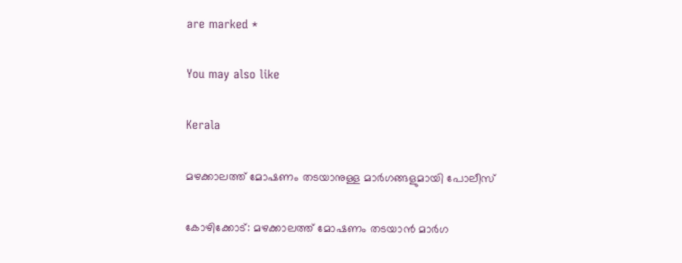are marked *

You may also like

Kerala

മഴക്കാലത്ത് മോഷണം തടയാനുള്ള മാര്‍ഗങ്ങളുമായി പോലീസ്‌

കോഴിക്കോട്: മഴക്കാലത്ത് മോഷണം തടയാന്‍ മാര്‍ഗ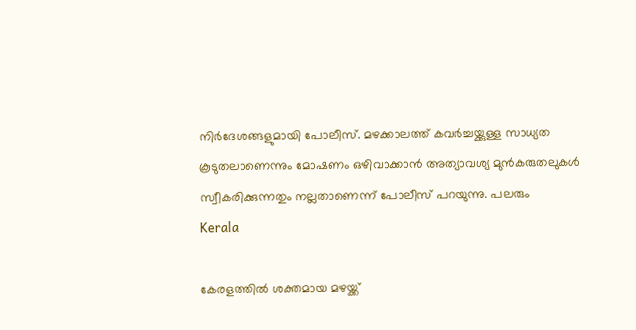നിര്‍ദേശങ്ങളുമായി പോലീസ്. മഴക്കാലത്ത് കവര്‍ച്ചയ്ക്കുള്ള സാധ്യത കൂടുതലാണെന്നും മോഷണം ഒഴിവാക്കാന്‍ അത്യാവശ്യ മുന്‍കരുതലുകള്‍ സ്വീകരിക്കുന്നതും നല്ലതാണെന്ന് പോലീസ് പറയുന്നു. പലരും
Kerala

കേരളത്തില്‍ ശക്തമായ മഴയ്ക്ക്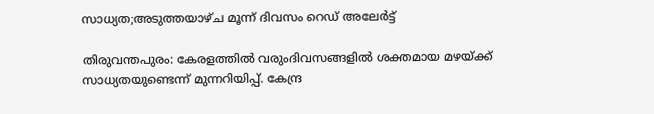സാധ്യത;അടുത്തയാഴ്ച മൂന്ന് ദിവസം റെഡ് അലേര്‍ട്ട്

തിരുവന്തപുരം: കേരളത്തില്‍ വരുംദിവസങ്ങളില്‍ ശക്തമായ മഴയ്ക്ക് സാധ്യതയുണ്ടെന്ന് മുന്നറിയിപ്പ്. കേന്ദ്ര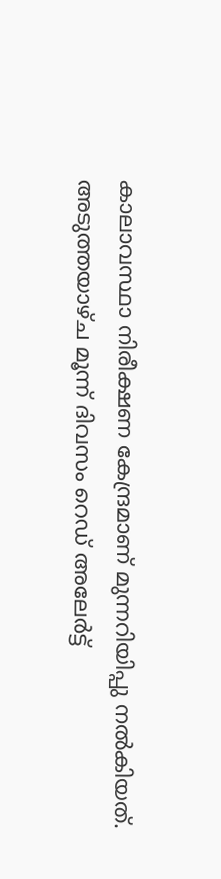കാലാവസ്ഥാ നിരീക്ഷണ കേന്ദ്രമാണ് മുന്നറിയിപ്പു നല്‍കിയത്. അടുത്തയാഴ്ച മൂന്ന് ദിവസം റെഡ് അലേര്‍ട്ട്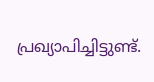പ്രഖ്യാപിച്ചിട്ടുണ്ട്.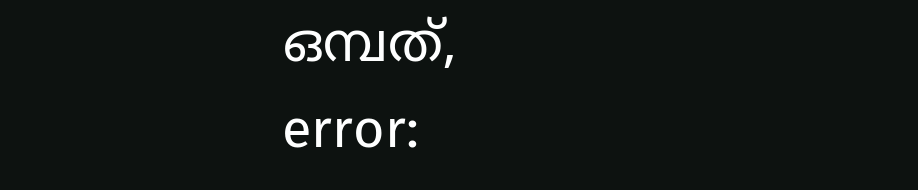ഒമ്പത്,
error: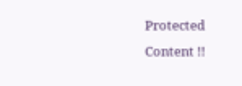Protected Content !!